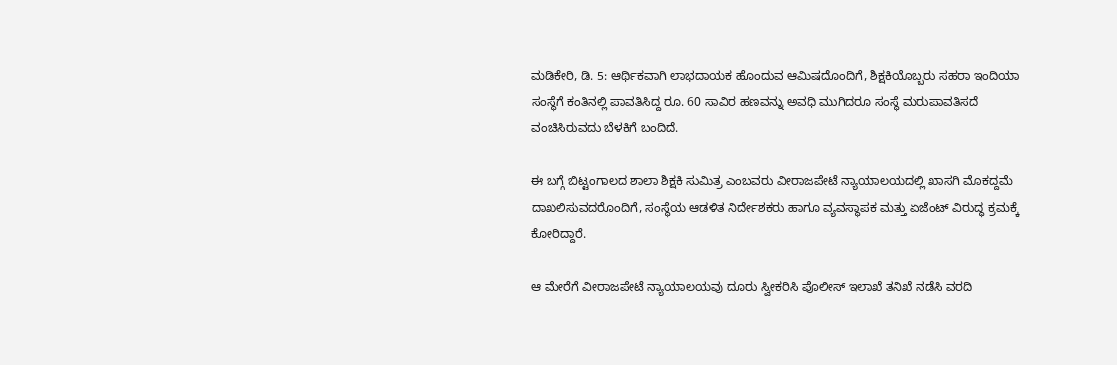ಮಡಿಕೇರಿ, ಡಿ. 5: ಆರ್ಥಿಕವಾಗಿ ಲಾಭದಾಯಕ ಹೊಂದುವ ಆಮಿಷದೊಂದಿಗೆ, ಶಿಕ್ಷಕಿಯೊಬ್ಬರು ಸಹರಾ ಇಂದಿಯಾ ಸಂಸ್ಥೆಗೆ ಕಂತಿನಲ್ಲಿ ಪಾವತಿಸಿದ್ದ ರೂ. 60 ಸಾವಿರ ಹಣವನ್ನು ಅವಧಿ ಮುಗಿದರೂ ಸಂಸ್ಥೆ ಮರುಪಾವತಿಸದೆ ವಂಚಿಸಿರುವದು ಬೆಳಕಿಗೆ ಬಂದಿದೆ.

ಈ ಬಗ್ಗೆ ಬಿಟ್ಟಂಗಾಲದ ಶಾಲಾ ಶಿಕ್ಷಕಿ ಸುಮಿತ್ರ ಎಂಬವರು ವೀರಾಜಪೇಟೆ ನ್ಯಾಯಾಲಯದಲ್ಲಿ ಖಾಸಗಿ ಮೊಕದ್ದಮೆ ದಾಖಲಿಸುವದರೊಂದಿಗೆ, ಸಂಸ್ಥೆಯ ಆಡಳಿತ ನಿರ್ದೇಶಕರು ಹಾಗೂ ವ್ಯವಸ್ಥಾಪಕ ಮತ್ತು ಏಜೆಂಟ್ ವಿರುದ್ಧ ಕ್ರಮಕ್ಕೆ ಕೋರಿದ್ದಾರೆ.

ಆ ಮೇರೆಗೆ ವೀರಾಜಪೇಟೆ ನ್ಯಾಯಾಲಯವು ದೂರು ಸ್ವೀಕರಿಸಿ ಪೊಲೀಸ್ ಇಲಾಖೆ ತನಿಖೆ ನಡೆಸಿ ವರದಿ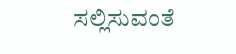ಸಲ್ಲಿಸುವಂತೆ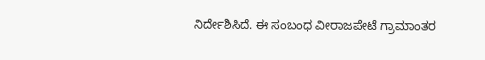ನಿರ್ದೇಶಿಸಿದೆ. ಈ ಸಂಬಂಧ ವೀರಾಜಪೇಟೆ ಗ್ರಾಮಾಂತರ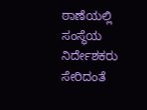ಠಾಣೆಯಲ್ಲಿ ಸಂಸ್ಥೆಯ ನಿರ್ದೇಶಕರು ಸೇರಿದಂತೆ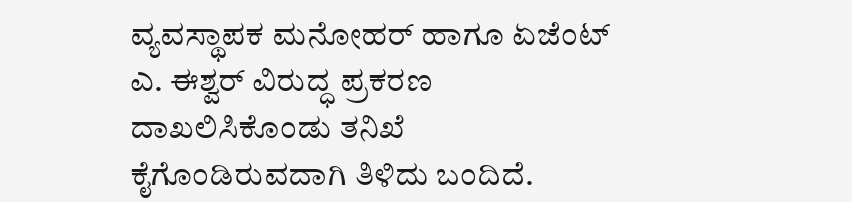ವ್ಯವಸ್ಥಾಪಕ ಮನೋಹರ್ ಹಾಗೂ ಏಜೆಂಟ್ ಎ. ಈಶ್ವರ್ ವಿರುದ್ಧ ಪ್ರಕರಣ ದಾಖಲಿಸಿಕೊಂಡು ತನಿಖೆ ಕೈಗೊಂಡಿರುವದಾಗಿ ತಿಳಿದು ಬಂದಿದೆ.